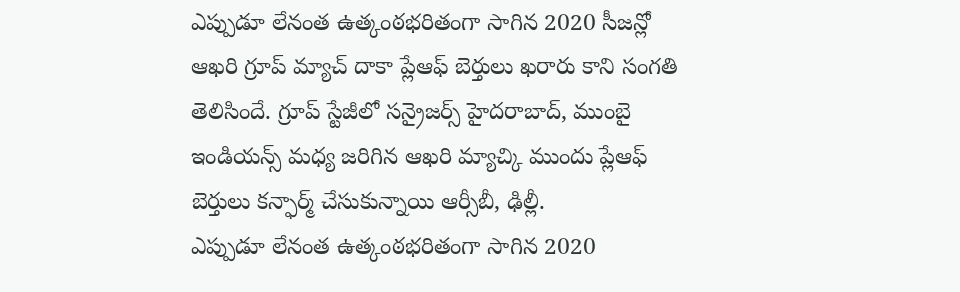ఎప్పుడూ లేనంత ఉత్కంఠభరితంగా సాగిన 2020 సీజన్లో ఆఖరి గ్రూప్ మ్యాచ్ దాకా ప్లేఆఫ్ బెర్తులు ఖరారు కాని సంగతి తెలిసిందే. గ్రూప్ స్టేజీలో సన్రైజర్స్ హైదరాబాద్, ముంబై ఇండియన్స్ మధ్య జరిగిన ఆఖరి మ్యాచ్కి ముందు ప్లేఆఫ్ బెర్తులు కన్ఫార్మ్ చేసుకున్నాయి ఆర్సీబీ, ఢిల్లీ.
ఎప్పుడూ లేనంత ఉత్కంఠభరితంగా సాగిన 2020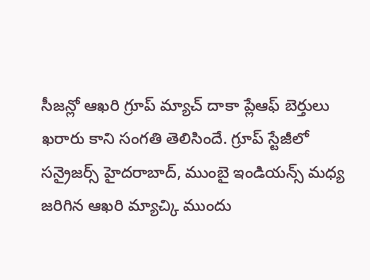సీజన్లో ఆఖరి గ్రూప్ మ్యాచ్ దాకా ప్లేఆఫ్ బెర్తులు ఖరారు కాని సంగతి తెలిసిందే. గ్రూప్ స్టేజీలో సన్రైజర్స్ హైదరాబాద్, ముంబై ఇండియన్స్ మధ్య జరిగిన ఆఖరి మ్యాచ్కి ముందు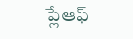ప్లేఆఫ్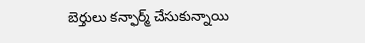బెర్తులు కన్ఫార్మ్ చేసుకున్నాయి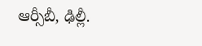ఆర్సీబీ, ఢిల్లీ.